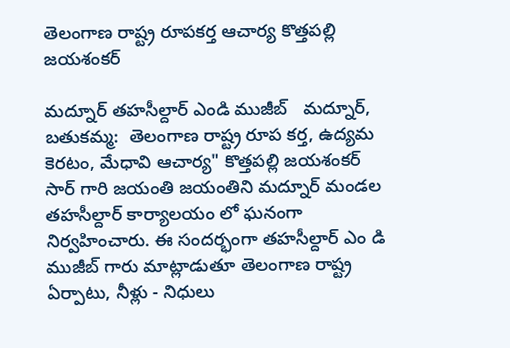తెలంగాణ రాష్ట్ర రూపకర్త ఆచార్య కొత్తపల్లి జయశంకర్

మద్నూర్ తహసీల్దార్ ఎండి ముజీబ్   మద్నూర్, బతుకమ్మ:  తెలంగాణ రాష్ట్ర రూప కర్త, ఉద్యమ కెరటం, మేధావి ఆచార్య" కొత్తపల్లి జయశంకర్ సార్ గారి జయంతి జయంతిని మద్నూర్ మండల తహసీల్దార్ కార్యాలయం లో ఘనంగా నిర్వహించారు. ఈ సందర్భంగా తహసీల్దార్ ఎం డి ముజీబ్ గారు మాట్లాడుతూ తెలంగాణ రాష్ట్ర ఏర్పాటు, నీళ్లు - నిధులు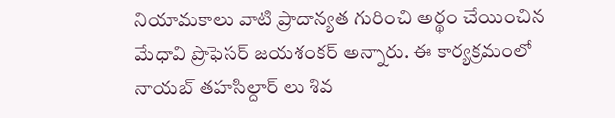నియామకాలు వాటి ప్రాదాన్యత గురించి అర్థం చేయించిన మేధావి ప్రొఫెసర్ జయశంకర్ అన్నారు. ఈ కార్యక్రమంలో నాయబ్ తహసిల్దార్ లు శివ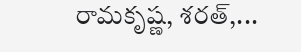రామకృష్ణ, శరత్,...